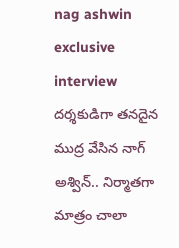nag ashwin exclusive interview
దర్శకుడిగా తనదైన ముద్ర వేసిన నాగ్ అశ్విన్.. నిర్మాతగా మాత్రం చాలా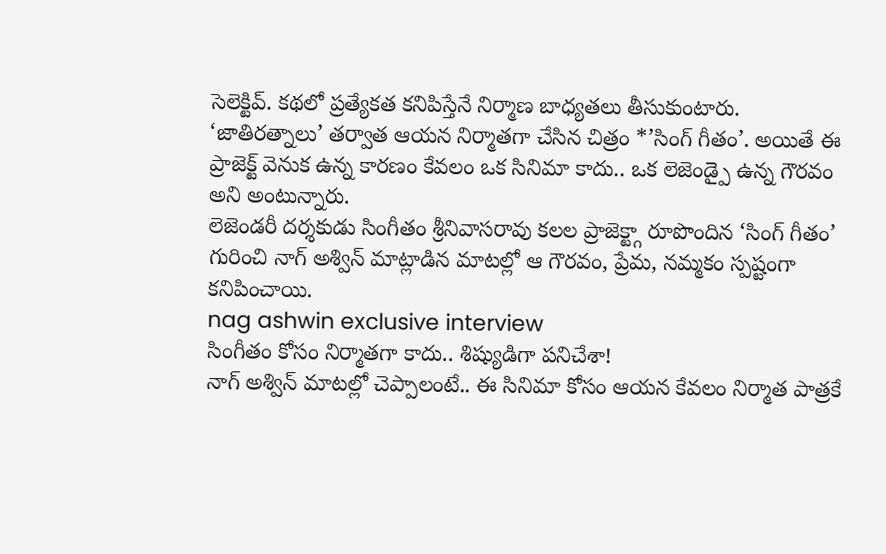సెలెక్టివ్. కథలో ప్రత్యేకత కనిపిస్తేనే నిర్మాణ బాధ్యతలు తీసుకుంటారు. ‘జాతిరత్నాలు’ తర్వాత ఆయన నిర్మాతగా చేసిన చిత్రం *’సింగ్ గీతం’. అయితే ఈ ప్రాజెక్ట్ వెనుక ఉన్న కారణం కేవలం ఒక సినిమా కాదు.. ఒక లెజెండ్పై ఉన్న గౌరవం అని అంటున్నారు.
లెజెండరీ దర్శకుడు సింగీతం శ్రీనివాసరావు కలల ప్రాజెక్ట్గా రూపొందిన ‘సింగ్ గీతం’ గురించి నాగ్ అశ్విన్ మాట్లాడిన మాటల్లో ఆ గౌరవం, ప్రేమ, నమ్మకం స్పష్టంగా కనిపించాయి.
nag ashwin exclusive interview
సింగీతం కోసం నిర్మాతగా కాదు.. శిష్యుడిగా పనిచేశా!
నాగ్ అశ్విన్ మాటల్లో చెప్పాలంటే.. ఈ సినిమా కోసం ఆయన కేవలం నిర్మాత పాత్రకే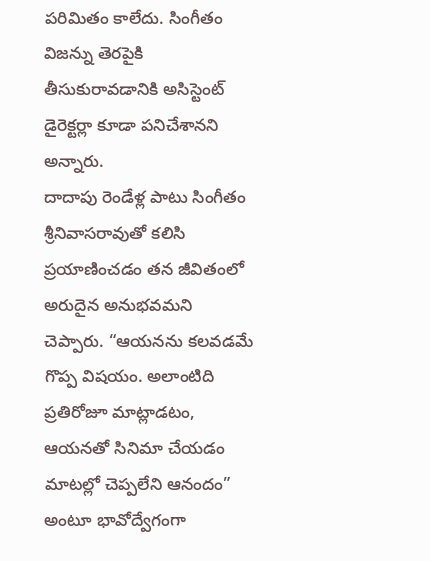పరిమితం కాలేదు. సింగీతం విజన్ను తెరపైకి తీసుకురావడానికి అసిస్టెంట్ డైరెక్టర్లా కూడా పనిచేశానని అన్నారు.
దాదాపు రెండేళ్ల పాటు సింగీతం శ్రీనివాసరావుతో కలిసి ప్రయాణించడం తన జీవితంలో అరుదైన అనుభవమని చెప్పారు. “ఆయనను కలవడమే గొప్ప విషయం. అలాంటిది ప్రతిరోజూ మాట్లాడటం, ఆయనతో సినిమా చేయడం మాటల్లో చెప్పలేని ఆనందం” అంటూ భావోద్వేగంగా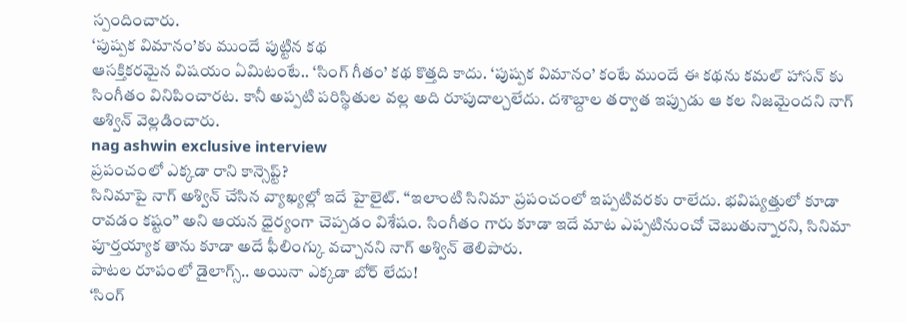స్పందించారు.
‘పుష్పక విమానం’కు ముందే పుట్టిన కథ
ఆసక్తికరమైన విషయం ఏమిటంటే.. ‘సింగ్ గీతం’ కథ కొత్తది కాదు. ‘పుష్పక విమానం’ కంటే ముందే ఈ కథను కమల్ హాసన్ కు సింగీతం వినిపించారట. కానీ అప్పటి పరిస్థితుల వల్ల అది రూపుదాల్చలేదు. దశాబ్దాల తర్వాత ఇప్పుడు ఆ కల నిజమైందని నాగ్ అశ్విన్ వెల్లడించారు.
nag ashwin exclusive interview
ప్రపంచంలో ఎక్కడా రాని కాన్సెప్ట్?
సినిమాపై నాగ్ అశ్విన్ చేసిన వ్యాఖ్యల్లో ఇదే హైలైట్. “ఇలాంటి సినిమా ప్రపంచంలో ఇప్పటివరకు రాలేదు. భవిష్యత్తులో కూడా రావడం కష్టం” అని ఆయన ధైర్యంగా చెప్పడం విశేషం. సింగీతం గారు కూడా ఇదే మాట ఎప్పటినుంచో చెబుతున్నారని, సినిమా పూర్తయ్యాక తాను కూడా అదే ఫీలింగ్కు వచ్చానని నాగ్ అశ్విన్ తెలిపారు.
పాటల రూపంలో డైలాగ్స్.. అయినా ఎక్కడా బోర్ లేదు!
‘సింగ్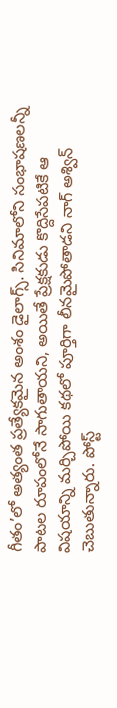గీతం’లో అత్యంత ప్రత్యేకమైన అంశం డైలాగ్స్. సినిమాలోని సంభాషణలన్నీ పాటల రూపంలోనే సాగుతాయని, అయితే ప్రేక్షకుడు కొద్దిసేపటికే ఆ విషయాన్ని మర్చిపోయి కథలో పూర్తిగా లీనమైపోతాడని నాగ్ అశ్విన్ చెబుతున్నారు. పోస్ట్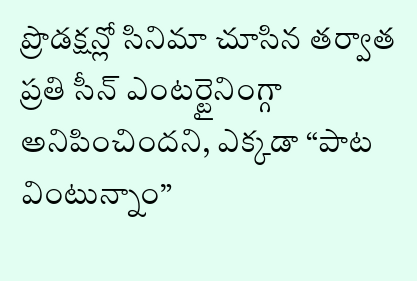ప్రొడక్షన్లో సినిమా చూసిన తర్వాత ప్రతి సీన్ ఎంటర్టైనింగ్గా అనిపించిందని, ఎక్కడా “పాట వింటున్నాం”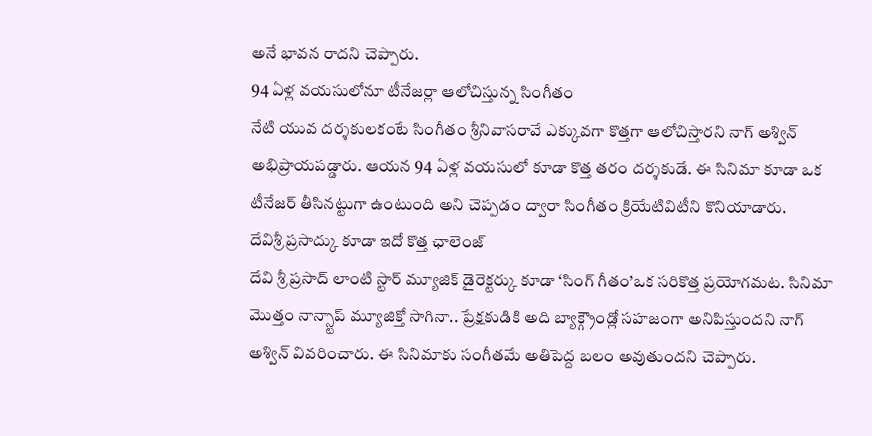అనే భావన రాదని చెప్పారు.
94 ఏళ్ల వయసులోనూ టీనేజర్లా ఆలోచిస్తున్న సింగీతం
నేటి యువ దర్శకులకంటే సింగీతం శ్రీనివాసరావే ఎక్కువగా కొత్తగా ఆలోచిస్తారని నాగ్ అశ్విన్ అభిప్రాయపడ్డారు. ఆయన 94 ఏళ్ల వయసులో కూడా కొత్త తరం దర్శకుడే. ఈ సినిమా కూడా ఒక టీనేజర్ తీసినట్టుగా ఉంటుంది అని చెప్పడం ద్వారా సింగీతం క్రియేటివిటీని కొనియాడారు.
దేవిశ్రీ ప్రసాద్కు కూడా ఇదో కొత్త ఛాలెంజ్
దేవి శ్రీ ప్రసాద్ లాంటి స్టార్ మ్యూజిక్ డైరెక్టర్కు కూడా ‘సింగ్ గీతం’ఒక సరికొత్త ప్రయోగమట. సినిమా మొత్తం నాన్స్టాప్ మ్యూజిక్తో సాగినా.. ప్రేక్షకుడికి అది బ్యాక్గ్రౌండ్లో సహజంగా అనిపిస్తుందని నాగ్ అశ్విన్ వివరించారు. ఈ సినిమాకు సంగీతమే అతిపెద్ద బలం అవుతుందని చెప్పారు.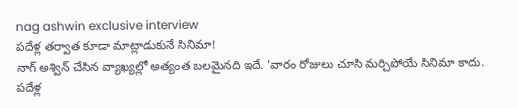nag ashwin exclusive interview
పదేళ్ల తర్వాత కూడా మాట్లాడుకునే సినిమా!
నాగ్ అశ్విన్ చేసిన వ్యాఖ్యల్లో అత్యంత బలమైనది ఇదే. ‘వారం రోజులు చూసి మర్చిపోయే సినిమా కాదు. పదేళ్ల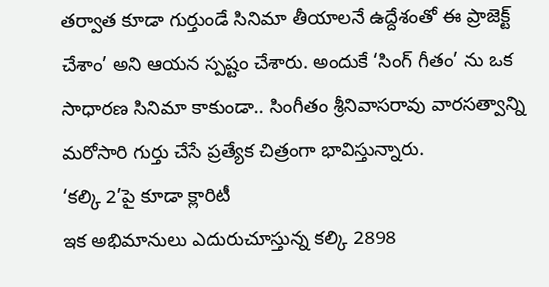తర్వాత కూడా గుర్తుండే సినిమా తీయాలనే ఉద్దేశంతో ఈ ప్రాజెక్ట్ చేశాం’ అని ఆయన స్పష్టం చేశారు. అందుకే ‘సింగ్ గీతం’ ను ఒక సాధారణ సినిమా కాకుండా.. సింగీతం శ్రీనివాసరావు వారసత్వాన్ని మరోసారి గుర్తు చేసే ప్రత్యేక చిత్రంగా భావిస్తున్నారు.
‘కల్కి 2’పై కూడా క్లారిటీ
ఇక అభిమానులు ఎదురుచూస్తున్న కల్కి 2898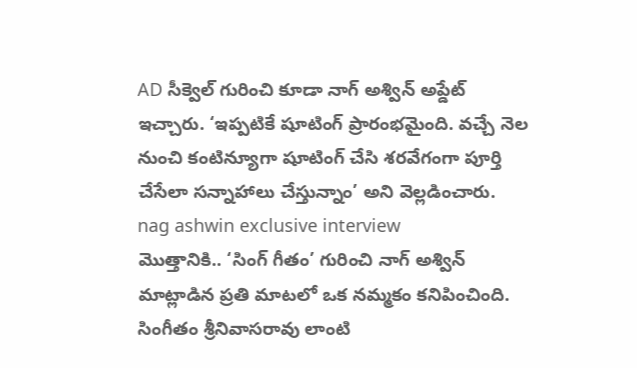AD సీక్వెల్ గురించి కూడా నాగ్ అశ్విన్ అప్డేట్ ఇచ్చారు. ‘ఇప్పటికే షూటింగ్ ప్రారంభమైంది. వచ్చే నెల నుంచి కంటిన్యూగా షూటింగ్ చేసి శరవేగంగా పూర్తి చేసేలా సన్నాహాలు చేస్తున్నాం’ అని వెల్లడించారు.
nag ashwin exclusive interview
మొత్తానికి.. ‘సింగ్ గీతం’ గురించి నాగ్ అశ్విన్ మాట్లాడిన ప్రతి మాటలో ఒక నమ్మకం కనిపించింది. సింగీతం శ్రీనివాసరావు లాంటి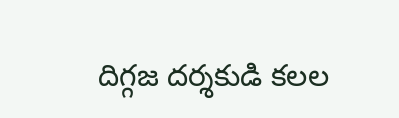దిగ్గజ దర్శకుడి కలల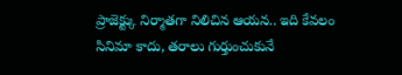ప్రాజెక్ట్కు నిర్మాతగా నిలిచిన ఆయన.. ఇది కేవలం సినిమా కాదు, తరాలు గుర్తుంచుకునే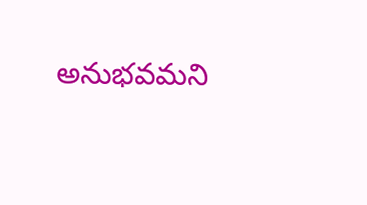అనుభవమని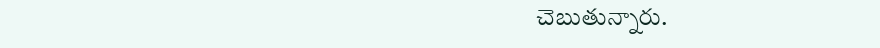చెబుతున్నారు.